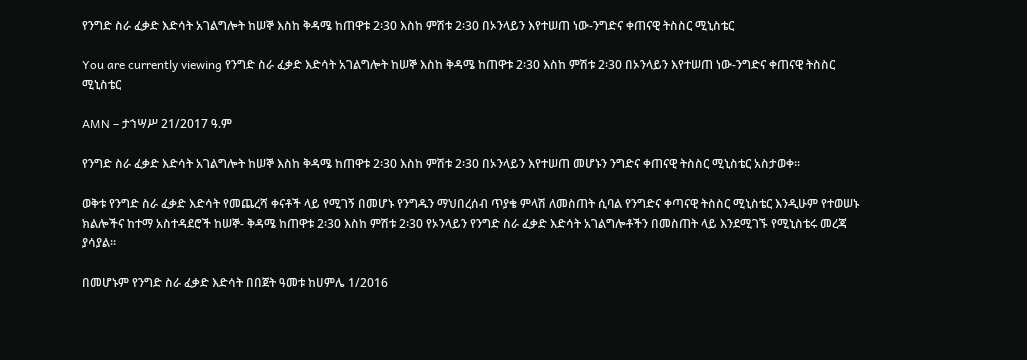የንግድ ስራ ፈቃድ እድሳት አገልግሎት ከሠኞ እስከ ቅዳሜ ከጠዋቱ 2፡30 እስከ ምሽቱ 2፡30 በኦንላይን እየተሠጠ ነው-ንግድና ቀጠናዊ ትስስር ሚኒስቴር

You are currently viewing የንግድ ስራ ፈቃድ እድሳት አገልግሎት ከሠኞ እስከ ቅዳሜ ከጠዋቱ 2፡30 እስከ ምሽቱ 2፡30 በኦንላይን እየተሠጠ ነው-ንግድና ቀጠናዊ ትስስር ሚኒስቴር

AMN – ታኀሣሥ 21/2017 ዓ.ም

የንግድ ስራ ፈቃድ እድሳት አገልግሎት ከሠኞ እስከ ቅዳሜ ከጠዋቱ 2፡30 እስከ ምሽቱ 2፡30 በኦንላይን እየተሠጠ መሆኑን ንግድና ቀጠናዊ ትስስር ሚኒስቴር አስታወቀ፡፡

ወቅቱ የንግድ ስራ ፈቃድ እድሳት የመጨረሻ ቀናቶች ላይ የሚገኝ በመሆኑ የንግዱን ማህበረሰብ ጥያቄ ምላሽ ለመስጠት ሲባል የንግድና ቀጣናዊ ትስስር ሚኒስቴር እንዲሁም የተወሠኑ ክልሎችና ከተማ አስተዳደሮች ከሠኞ- ቅዳሜ ከጠዋቱ 2፡30 እስከ ምሽቱ 2፡30 የኦንላይን የንግድ ስራ ፈቃድ እድሳት አገልግሎቶችን በመስጠት ላይ እንደሚገኙ የሚኒስቴሩ መረጃ ያሳያል፡፡

በመሆኑም የንግድ ስራ ፈቃድ እድሳት በበጀት ዓመቱ ከሀምሌ 1/2016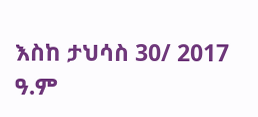እስከ ታህሳስ 30/ 2017 ዓ.ም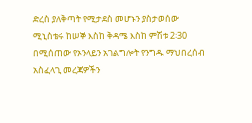ድረስ ያለቅጣት የሚታደስ መሆኑን ያስታወሰው ሚኒስቴሩ ከሠኞ እስከ ቅዳሜ እስከ ምሽቱ 2፡30 በሚሰጠው የኦንላይን አገልግሎት የንግዱ ማህበረሰብ አስፈላጊ መረጃዎችን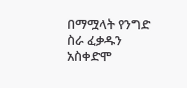በማሟላት የንግድ ስራ ፈቃዱን አስቀድሞ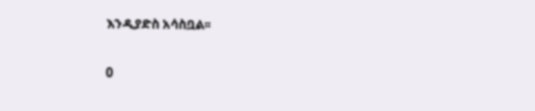እንዲያድስ አሳስቧል፡፡

0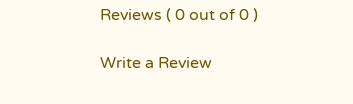Reviews ( 0 out of 0 )

Write a Review